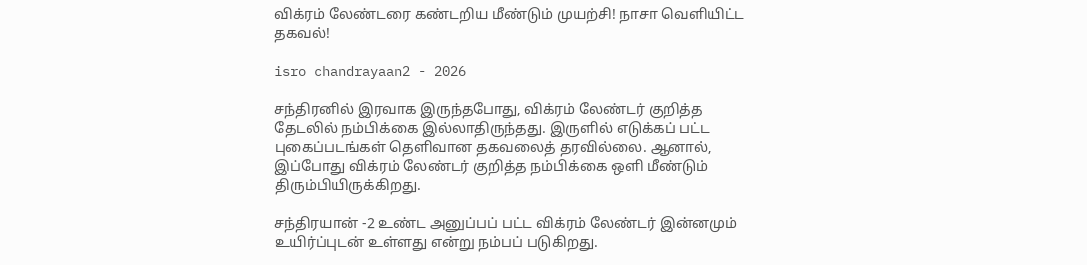விக்ரம் லேண்டரை கண்டறிய மீண்டும் முயற்சி! நாசா வெளியிட்ட தகவல்!

isro chandrayaan2 - 2026

சந்திரனில் இரவாக இருந்தபோது, விக்ரம் லேண்டர் குறித்த தேடலில் நம்பிக்கை இல்லாதிருந்தது. இருளில் எடுக்கப் பட்ட புகைப்படங்கள் தெளிவான தகவலைத் தரவில்லை. ஆனால், இப்போது விக்ரம் லேண்டர் குறித்த நம்பிக்கை ஒளி மீண்டும் திரும்பியிருக்கிறது.

சந்திரயான் -2 உண்ட அனுப்பப் பட்ட விக்ரம் லேண்டர் இன்னமும் உயிர்ப்புடன் உள்ளது என்று நம்பப் படுகிறது.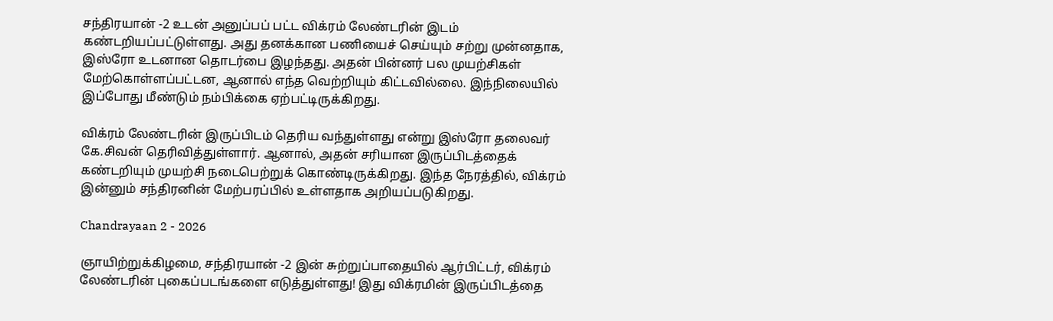சந்திரயான் -2 உடன் அனுப்பப் பட்ட விக்ரம் லேண்டரின் இடம் கண்டறியப்பட்டுள்ளது. அது தனக்கான பணியைச் செய்யும் சற்று முன்னதாக, இஸ்ரோ உடனான தொடர்பை இழந்தது. அதன் பின்னர் பல முயற்சிகள் மேற்கொள்ளப்பட்டன, ஆனால் எந்த வெற்றியும் கிட்டவில்லை. இந்நிலையில் இப்போது மீண்டும் நம்பிக்கை ஏற்பட்டிருக்கிறது.

விக்ரம் லேண்டரின் இருப்பிடம் தெரிய வந்துள்ளது என்று இஸ்ரோ தலைவர் கே.சிவன் தெரிவித்துள்ளார். ஆனால், அதன் சரியான இருப்பிடத்தைக் கண்டறியும் முயற்சி நடைபெற்றுக் கொண்டிருக்கிறது. இந்த நேரத்தில், விக்ரம் இன்னும் சந்திரனின் மேற்பரப்பில் உள்ளதாக அறியப்படுகிறது.

Chandrayaan 2 - 2026

ஞாயிற்றுக்கிழமை, சந்திரயான் -2 இன் சுற்றுப்பாதையில் ஆர்பிட்டர், விக்ரம் லேண்டரின் புகைப்படங்களை எடுத்துள்ளது! இது விக்ரமின் இருப்பிடத்தை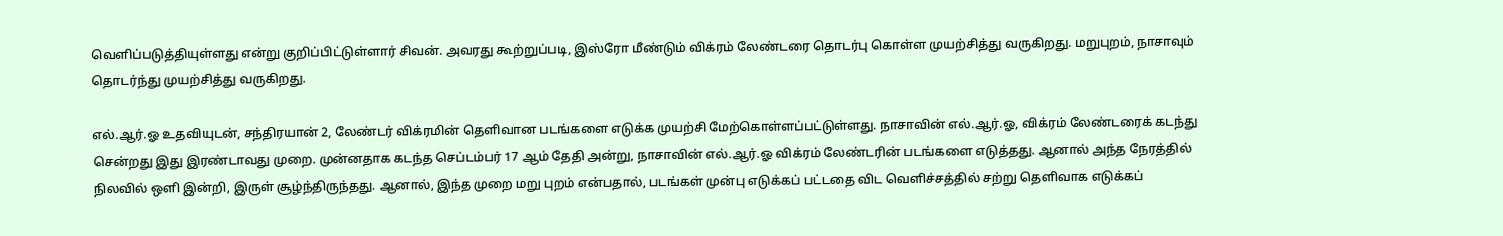வெளிப்படுத்தியுள்ளது என்று குறிப்பிட்டுள்ளார் சிவன். அவரது கூற்றுப்படி, இஸ்ரோ மீண்டும் விக்ரம் லேண்டரை தொடர்பு கொள்ள முயற்சித்து வருகிறது. மறுபுறம், நாசாவும் தொடர்ந்து முயற்சித்து வருகிறது.

எல்.ஆர்.ஓ உதவியுடன், சந்திரயான் 2, லேண்டர் விக்ரமின் தெளிவான படங்களை எடுக்க முயற்சி மேற்கொள்ளப்பட்டுள்ளது. நாசாவின் எல்.ஆர்.ஓ, விக்ரம் லேண்டரைக் கடந்து சென்றது இது இரண்டாவது முறை. முன்னதாக கடந்த செப்டம்பர் 17 ஆம் தேதி அன்று, நாசாவின் எல்.ஆர்.ஓ விக்ரம் லேண்டரின் படங்களை எடுத்தது. ஆனால் அந்த நேரத்தில் நிலவில் ஒளி இன்றி, இருள் சூழ்ந்திருந்தது. ஆனால், இந்த முறை மறு புறம் என்பதால், படங்கள் முன்பு எடுக்கப் பட்டதை விட வெளிச்சத்தில் சற்று தெளிவாக எடுக்கப்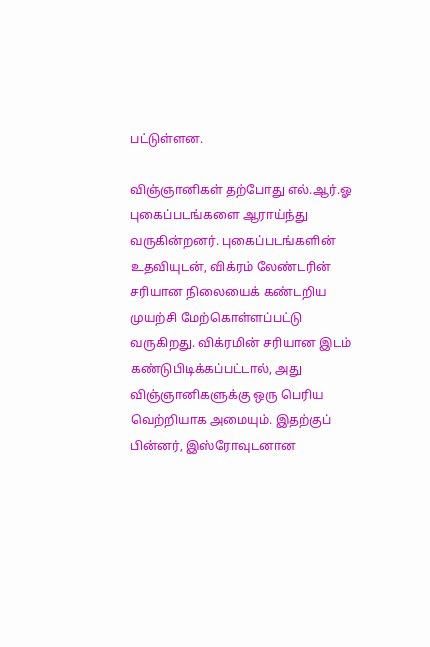பட்டுள்ளன.

விஞ்ஞானிகள் தற்போது எல்.ஆர்.ஓ புகைப்படங்களை ஆராய்ந்து வருகின்றனர். புகைப்படங்களின் உதவியுடன், விக்ரம் லேண்டரின் சரியான நிலையைக் கண்டறிய முயற்சி மேற்கொள்ளப்பட்டு வருகிறது. விக்ரமின் சரியான இடம் கண்டுபிடிக்கப்பட்டால், அது விஞ்ஞானிகளுக்கு ஒரு பெரிய வெற்றியாக அமையும். இதற்குப் பின்னர், இஸ்ரோவுடனான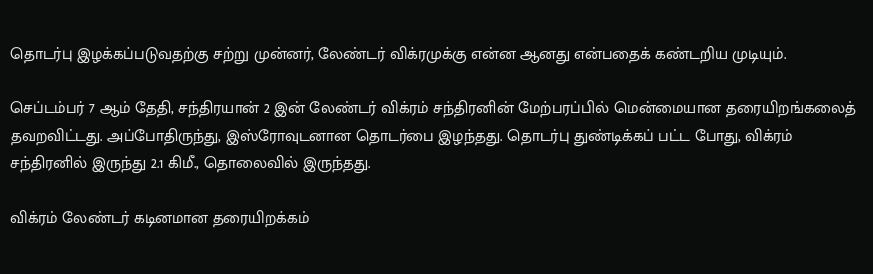தொடர்பு இழக்கப்படுவதற்கு சற்று முன்னர், லேண்டர் விக்ரமுக்கு என்ன ஆனது என்பதைக் கண்டறிய முடியும்.

செப்டம்பர் 7 ஆம் தேதி, சந்திரயான் 2 இன் லேண்டர் விக்ரம் சந்திரனின் மேற்பரப்பில் மென்மையான தரையிறங்கலைத் தவறவிட்டது. அப்போதிருந்து, இஸ்ரோவுடனான தொடர்பை இழந்தது. தொடர்பு துண்டிக்கப் பட்ட போது, விக்ரம் சந்திரனில் இருந்து 2.1 கிமீ., தொலைவில் இருந்தது.

விக்ரம் லேண்டர் கடினமான தரையிறக்கம்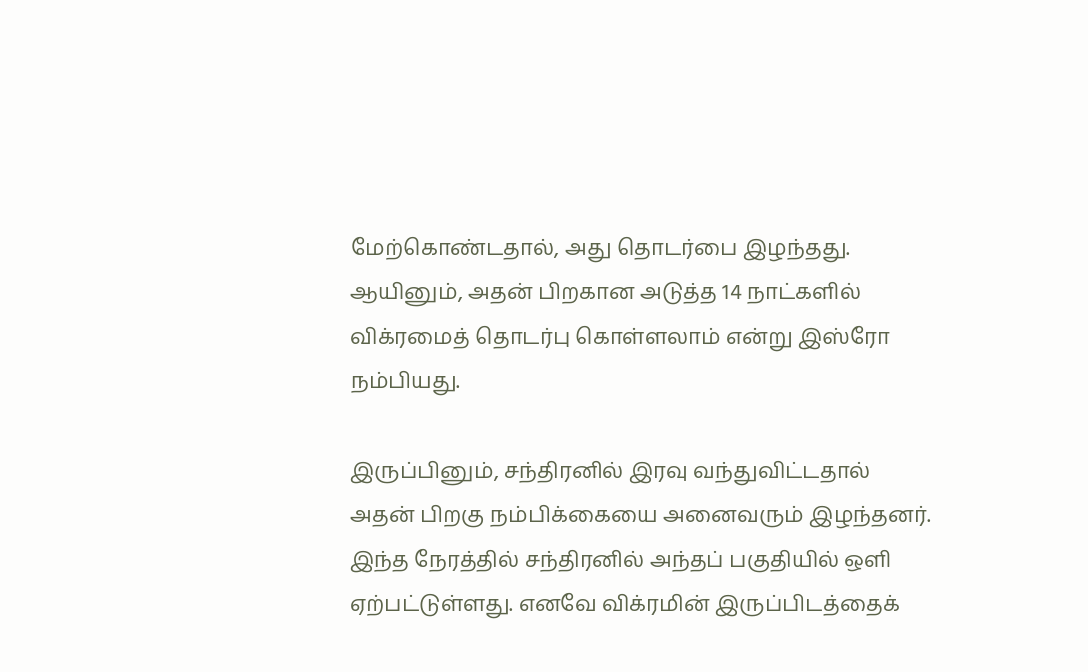மேற்கொண்டதால், அது தொடர்பை இழந்தது. ஆயினும், அதன் பிறகான அடுத்த 14 நாட்களில் விக்ரமைத் தொடர்பு கொள்ளலாம் என்று இஸ்ரோ நம்பியது.

இருப்பினும், சந்திரனில் இரவு வந்துவிட்டதால் அதன் பிறகு நம்பிக்கையை அனைவரும் இழந்தனர். இந்த நேரத்தில் சந்திரனில் அந்தப் பகுதியில் ஒளி ஏற்பட்டுள்ளது. எனவே விக்ரமின் இருப்பிடத்தைக்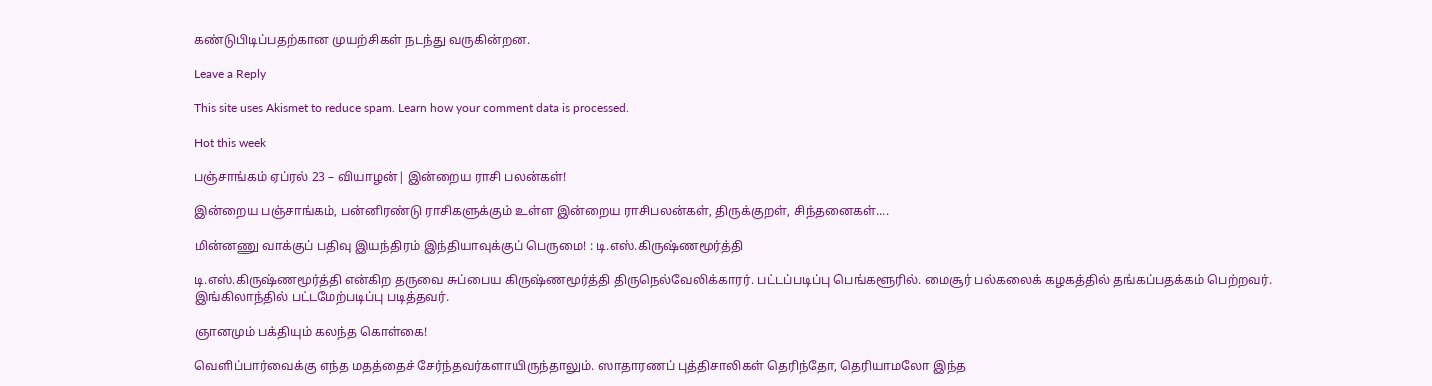கண்டுபிடிப்பதற்கான முயற்சிகள் நடந்து வருகின்றன.

Leave a Reply

This site uses Akismet to reduce spam. Learn how your comment data is processed.

Hot this week

பஞ்சாங்கம் ஏப்ரல் 23 – வியாழன்| இன்றைய ராசி பலன்கள்!

இன்றைய பஞ்சாங்கம், பன்னிரண்டு ராசிகளுக்கும் உள்ள இன்றைய ராசிபலன்கள், திருக்குறள், சிந்தனைகள்....

மின்னணு வாக்குப் பதிவு இயந்திரம் இந்தியாவுக்குப் பெருமை! : டி.எஸ்.கிருஷ்ணமூர்த்தி

டி.எஸ்.கிருஷ்ணமூர்த்தி என்கிற தருவை சுப்பைய கிருஷ்ணமூர்த்தி திருநெல்வேலிக்காரர். பட்டப்படிப்பு பெங்களூரில். மைசூர் பல்கலைக் கழகத்தில் தங்கப்பதக்கம் பெற்றவர். இங்கிலாந்தில் பட்டமேற்படிப்பு படித்தவர்.

ஞானமும் பக்தியும் கலந்த கொள்கை!

வெளிப்பார்வைக்கு எந்த மதத்தைச் சேர்ந்தவர்களாயிருந்தாலும். ஸாதாரணப் புத்திசாலிகள் தெரிந்தோ, தெரியாமலோ இந்த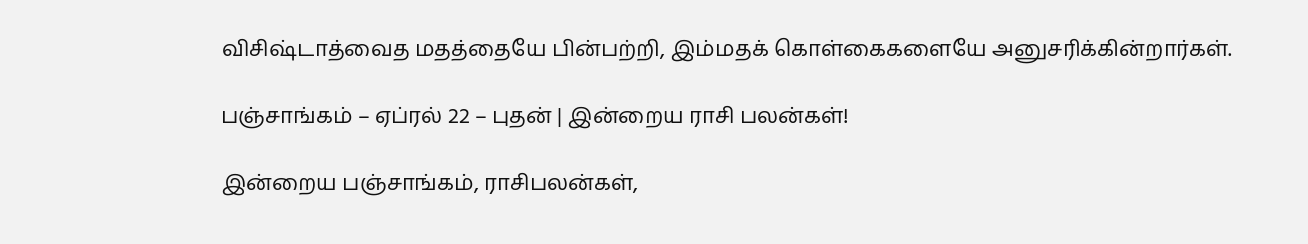விசிஷ்டாத்வைத மதத்தையே பின்பற்றி, இம்மதக் கொள்கைகளையே அனுசரிக்கின்றார்கள்.

பஞ்சாங்கம் – ஏப்ரல் 22 – புதன் | இன்றைய ராசி பலன்கள்!

இன்றைய பஞ்சாங்கம், ராசிபலன்கள்,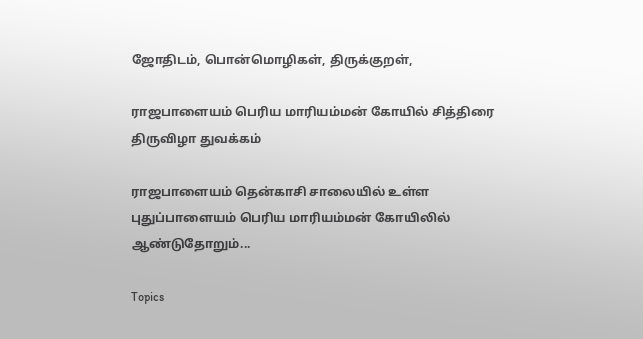ஜோதிடம், பொன்மொழிகள், திருக்குறள்,

ராஜபாளையம் பெரிய மாரியம்மன் கோயில் சித்திரை திருவிழா துவக்கம்

ராஜபாளையம் தென்காசி சாலையில் உள்ள புதுப்பாளையம் பெரிய மாரியம்மன் கோயிலில் ஆண்டுதோறும்...

Topics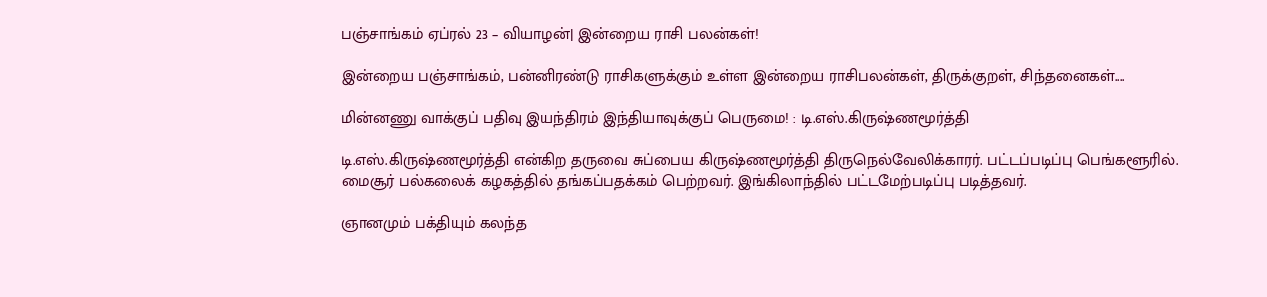பஞ்சாங்கம் ஏப்ரல் 23 – வியாழன்| இன்றைய ராசி பலன்கள்!

இன்றைய பஞ்சாங்கம், பன்னிரண்டு ராசிகளுக்கும் உள்ள இன்றைய ராசிபலன்கள், திருக்குறள், சிந்தனைகள்....

மின்னணு வாக்குப் பதிவு இயந்திரம் இந்தியாவுக்குப் பெருமை! : டி.எஸ்.கிருஷ்ணமூர்த்தி

டி.எஸ்.கிருஷ்ணமூர்த்தி என்கிற தருவை சுப்பைய கிருஷ்ணமூர்த்தி திருநெல்வேலிக்காரர். பட்டப்படிப்பு பெங்களூரில். மைசூர் பல்கலைக் கழகத்தில் தங்கப்பதக்கம் பெற்றவர். இங்கிலாந்தில் பட்டமேற்படிப்பு படித்தவர்.

ஞானமும் பக்தியும் கலந்த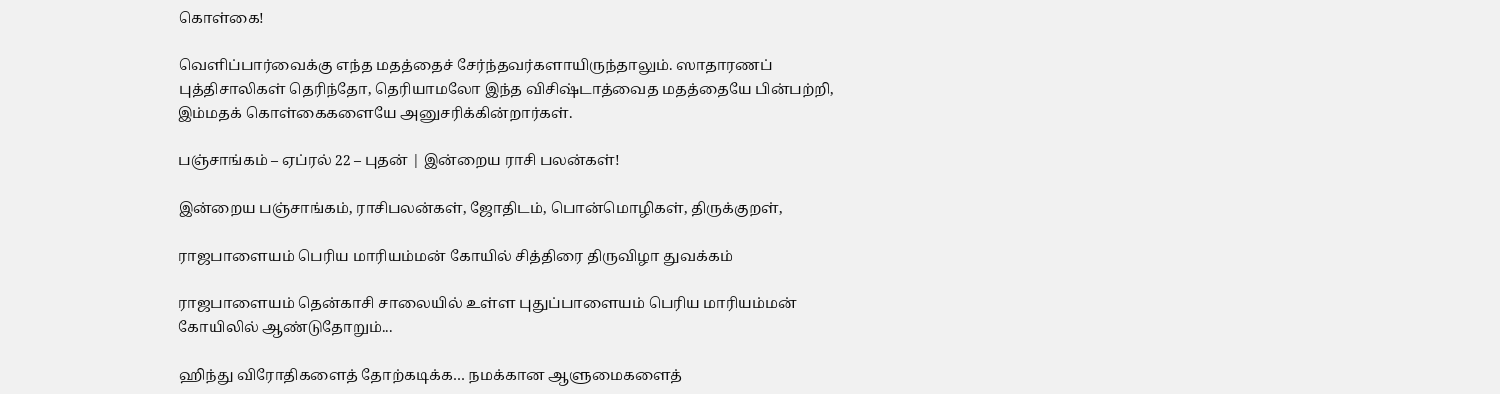கொள்கை!

வெளிப்பார்வைக்கு எந்த மதத்தைச் சேர்ந்தவர்களாயிருந்தாலும். ஸாதாரணப் புத்திசாலிகள் தெரிந்தோ, தெரியாமலோ இந்த விசிஷ்டாத்வைத மதத்தையே பின்பற்றி, இம்மதக் கொள்கைகளையே அனுசரிக்கின்றார்கள்.

பஞ்சாங்கம் – ஏப்ரல் 22 – புதன் | இன்றைய ராசி பலன்கள்!

இன்றைய பஞ்சாங்கம், ராசிபலன்கள், ஜோதிடம், பொன்மொழிகள், திருக்குறள்,

ராஜபாளையம் பெரிய மாரியம்மன் கோயில் சித்திரை திருவிழா துவக்கம்

ராஜபாளையம் தென்காசி சாலையில் உள்ள புதுப்பாளையம் பெரிய மாரியம்மன் கோயிலில் ஆண்டுதோறும்...

ஹிந்து விரோதிகளைத் தோற்கடிக்க… நமக்கான ஆளுமைகளைத்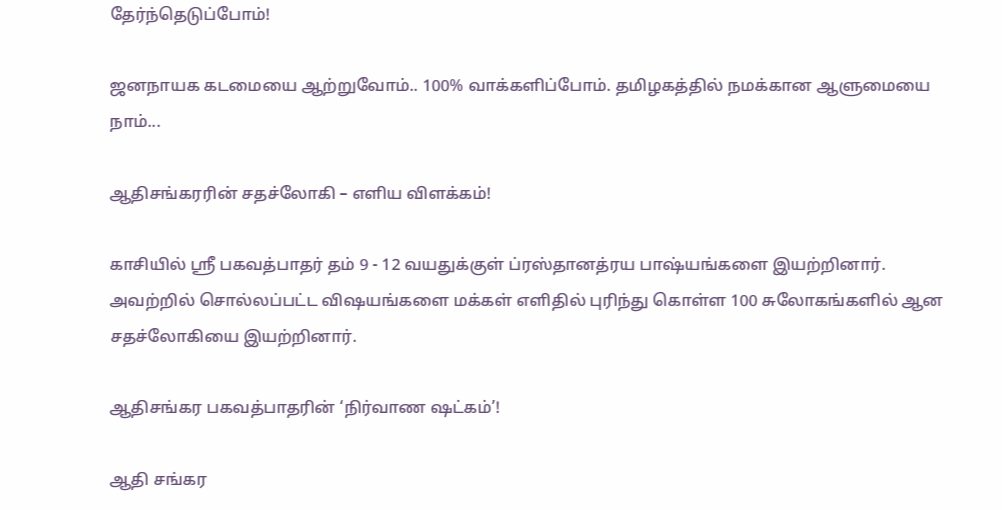தேர்ந்தெடுப்போம்!

ஜனநாயக கடமையை ஆற்றுவோம்.. 100% வாக்களிப்போம். தமிழகத்தில் நமக்கான ஆளுமையை நாம்...

ஆதிசங்கரரின் சதச்லோகி – எளிய விளக்கம்!

காசியில் ஸ்ரீ பகவத்பாதர் தம் 9 - 12 வயதுக்குள் ப்ரஸ்தானத்ரய பாஷ்யங்களை இயற்றினார். அவற்றில் சொல்லப்பட்ட விஷயங்களை மக்கள் எளிதில் புரிந்து கொள்ள 100 சுலோகங்களில் ஆன சதச்லோகியை இயற்றினார்.

ஆதிசங்கர பகவத்பாதரின் ‘நிர்வாண ஷட்கம்’!

ஆதி சங்கர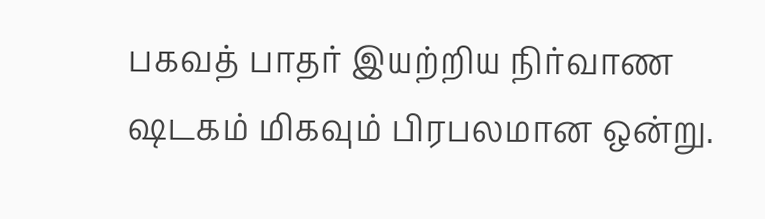பகவத் பாதர் இயற்றிய நிர்வாண ஷடகம் மிகவும் பிரபலமான ஒன்று.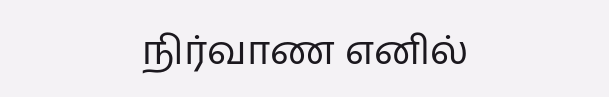நிர்வாண எனில்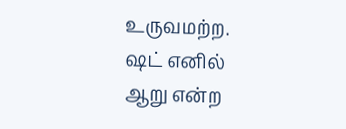உருவமற்ற. ஷட் எனில் ஆறு என்ற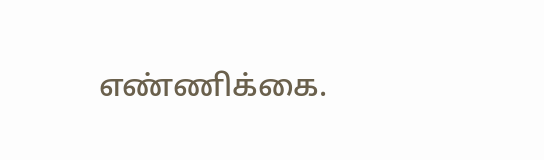எண்ணிக்கை.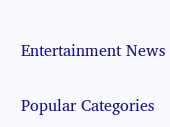Entertainment News

Popular Categories